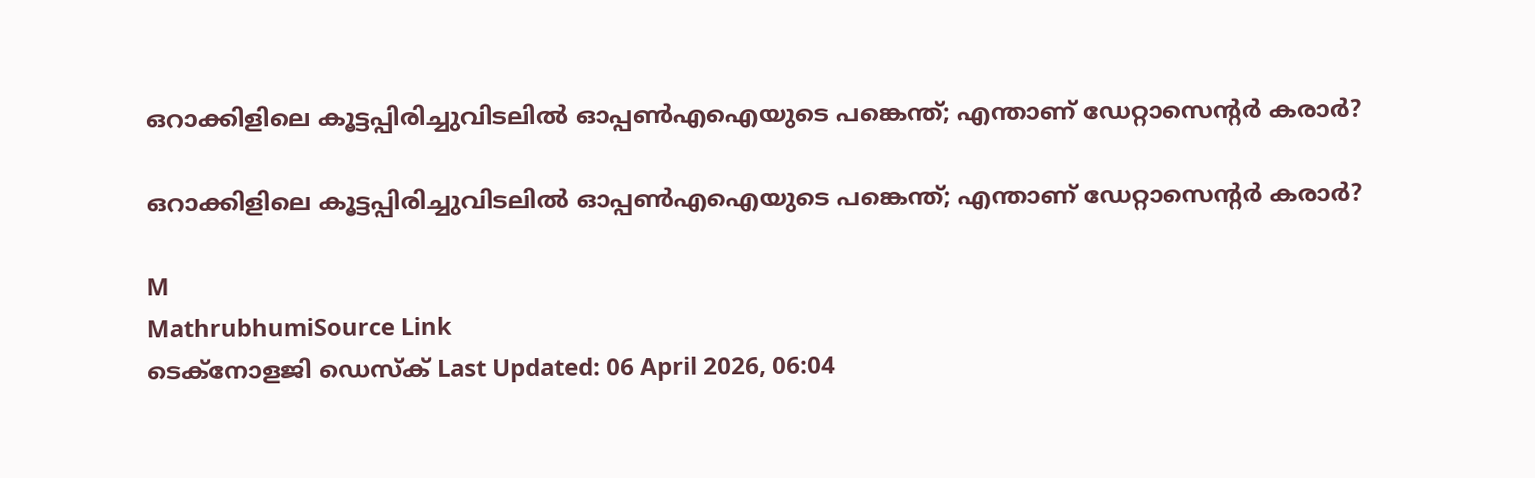ഒറാക്കിളിലെ കൂട്ടപ്പിരിച്ചുവിടലിൽ ഓപ്പൺഎഐയുടെ പങ്കെന്ത്; എന്താണ് ഡേറ്റാസെന്റർ കരാർ?

ഒറാക്കിളിലെ കൂട്ടപ്പിരിച്ചുവിടലിൽ ഓപ്പൺഎഐയുടെ പങ്കെന്ത്; എന്താണ് ഡേറ്റാസെന്റർ കരാർ?

M
MathrubhumiSource Link
ടെക്‌നോളജി ഡെസ്‌ക് Last Updated: 06 April 2026, 06:04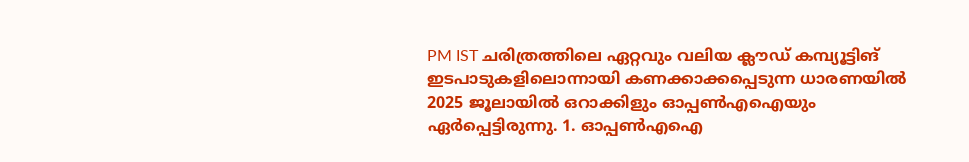PM IST ചരിത്രത്തിലെ ഏറ്റവും വലിയ ക്ലൗഡ് കമ്പ്യൂട്ടിങ് ഇടപാടുകളിലൊന്നായി കണക്കാക്കപ്പെടുന്ന ധാരണയില്‍ 2025 ജൂലായില്‍ ഒറാക്കിളും ഓപ്പണ്‍എഐയും ഏര്‍പ്പെട്ടിരുന്നു. 1. ഓപ്പണ്‍എഐ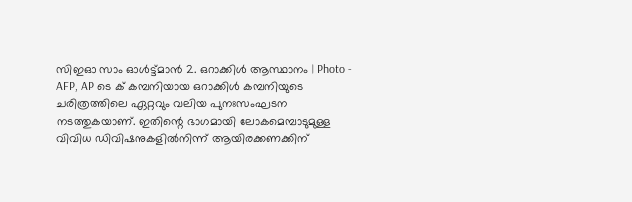സിഇഓ സാം ഓള്‍ട്ട്മാന്‍ 2. ഒറാക്കിള്‍ ആസ്ഥാനം | Photo - AFP, AP ടെ ക് കമ്പനിയായ ഒറാക്കിൾ കമ്പനിയുടെ ചരിത്രത്തിലെ ഏറ്റവും വലിയ പുനഃസംഘടന നടത്തുകയാണ്. ഇതിന്റെ ഭാഗമായി ലോകമെമ്പാടുമുള്ള വിവിധ ഡിവിഷനുകളിൽനിന്ന് ആയിരക്കണക്കിന്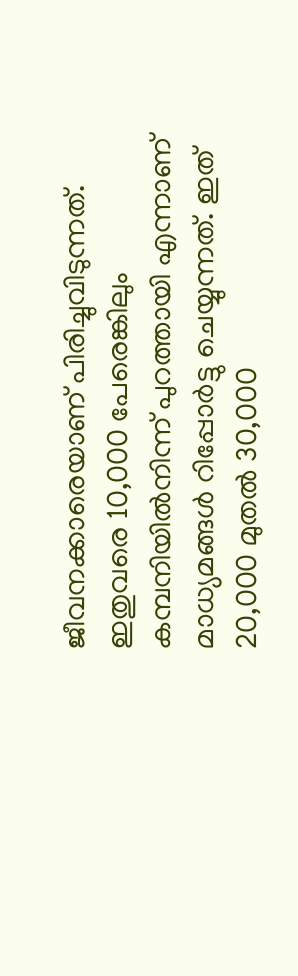ജീവനക്കാരെയാണ് പിരിച്ചുവിടുന്നത്. ഇതുവരെ 10,000 പേരെങ്കിലും കമ്പനിയിൽനിന്ന് പുറത്തായി എന്നാണ് മാധ്യമങ്ങൾ റിപ്പോർട്ടു ചെയ്യുന്നത്. ഇത് 20,000 മുതൽ 30,000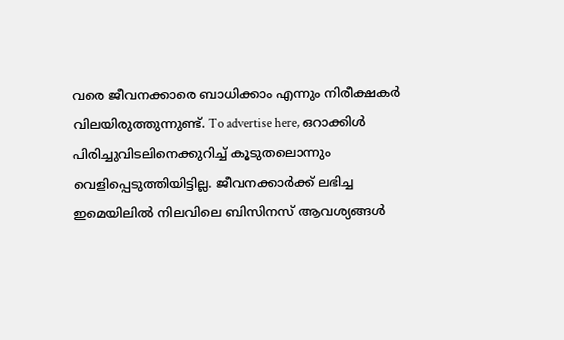വരെ ജീവനക്കാരെ ബാധിക്കാം എന്നും നിരീക്ഷകർ വിലയിരുത്തുന്നുണ്ട്. To advertise here, ഒറാക്കിൾ പിരിച്ചുവിടലിനെക്കുറിച്ച് കൂടുതലൊന്നും വെളിപ്പെടുത്തിയിട്ടില്ല. ജീവനക്കാർക്ക് ലഭിച്ച ഇമെയിലിൽ നിലവിലെ ബിസിനസ് ആവശ്യങ്ങൾ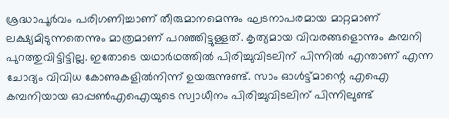ശ്രദ്ധാപൂർവം പരിഗണിച്ചാണ് തീരുമാനമെന്നും ഘടനാപരമായ മാറ്റമാണ് ലക്ഷ്യമിടുന്നതെന്നും മാത്രമാണ് പറഞ്ഞിട്ടുള്ളത്. കൃത്യമായ വിവരങ്ങളൊന്നും കമ്പനി പുറത്തുവിട്ടിട്ടില്ല. ഇതോടെ യഥാർഥത്തിൽ പിരിച്ചുവിടലിന് പിന്നിൽ എന്താണ് എന്ന ചോദ്യം വിവിധ കോണുകളിൽനിന്ന് ഉയരുന്നുണ്ട്. സാം ഓൾട്ട്മാന്റെ എഐ കമ്പനിയായ ഓപ്പൺഎഐയുടെ സ്വാധീനം പിരിച്ചുവിടലിന് പിന്നിലുണ്ട്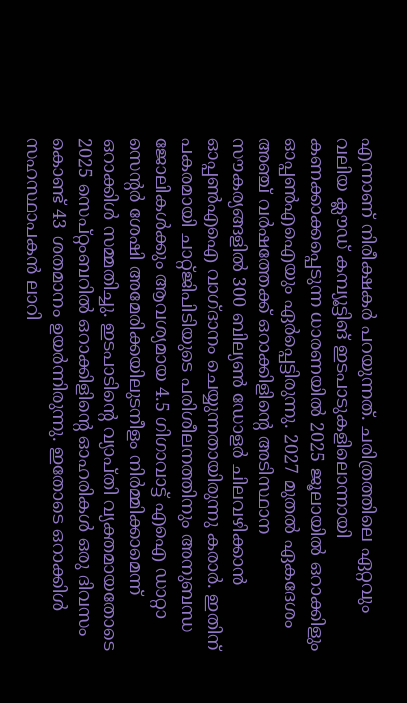എന്നാണ് നിരീക്ഷകർ പറയുന്നത്. ചരിത്രത്തിലെ ഏറ്റവും വലിയ ക്ലൗഡ് കമ്പ്യൂട്ടിങ് ഇടപാടുകളിലൊന്നായി കണക്കാക്കപ്പെടുന്ന ധാരണയിൽ 2025 ജൂലായിൽ ഒറാക്കിളും ഓപ്പൺഎഐയും ഏർപ്പെട്ടിരുന്നു. 2027 മുതൽ ഏകദേശം അഞ്ച് വർഷത്തേക്ക് ഒറാക്കിളിന്റെ അടിസ്ഥാന സൗകര്യങ്ങളിൽ 300 ബില്യൺ ഡോളർ ചിലവഴിക്കാൻ ഓപ്പൺഎഐ വാഗ്ദാനം ചെയ്യുന്നതായിരുന്നു കരാർ. ഇതിന് പകരമായി ചാറ്റ്ജിപിടിയുടെ പരിശീലനത്തിനും അനുബന്ധ ജോലികൾക്കും ആവശ്യമായ 4.5 ഗിഗാവാട്ട് എഐ ഡാറ്റാ സെന്റർ ശേഷി അമേരിക്കയിലുടനീളം നിർമ്മിക്കാമെന്ന് ഒറാക്കിൾ സമ്മതിച്ചു. ഇടപാടിന്റെ വ്യാപ്തി വ്യക്തമായതോടെ 2025 സെപ്റ്റംബറിൽ ഒറാക്കിളിന്റെ ഓഹരികൾ ഒരു ദിവസം കൊണ്ട് 43 ശതമാനം ഉയർന്നിരുന്നു. ഇതോടെ ഒറാക്കിൾ സഹസ്ഥാപകൻ ലാറി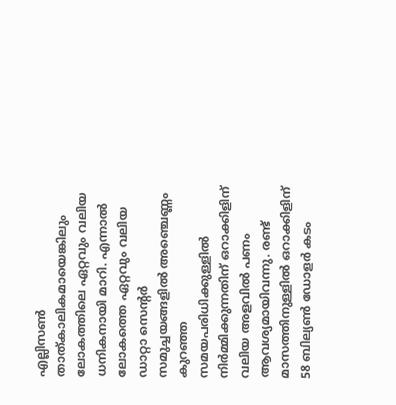എല്ലിസൺ താത്കാലികമായെങ്കിലും ലോകത്തിലെ ഏറ്റവും വലിയ ധനികനായി മാറി. എന്നാൽ ലോകത്തെ ഏറ്റവും വലിയ ഡാറ്റാ സെന്റർ സമുച്ചയങ്ങളിൽ അഞ്ചെണ്ണം കുറഞ്ഞ സമയപരിധിക്കുള്ളിൽ നിർമ്മിക്കുന്നതിന് ഒറാക്കിളിന് വലിയ അളവിൽ പണം ആവശ്യമായിവന്നു. രണ്ട് മാസത്തിനുള്ളിൽ ഒറാക്കിളിന് 58 ബില്യൺ ഡോളർ കടം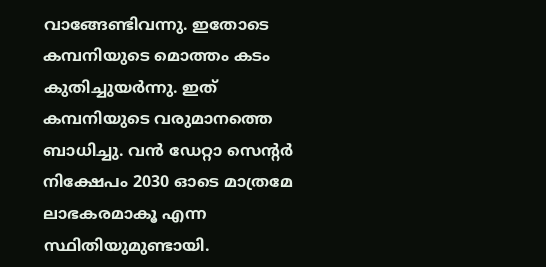വാങ്ങേണ്ടിവന്നു. ഇതോടെ കമ്പനിയുടെ മൊത്തം കടം കുതിച്ചുയർന്നു. ഇത് കമ്പനിയുടെ വരുമാനത്തെ ബാധിച്ചു. വൻ ഡേറ്റാ സെന്റർ നിക്ഷേപം 2030 ഓടെ മാത്രമേ ലാഭകരമാകൂ എന്ന സ്ഥിതിയുമുണ്ടായി.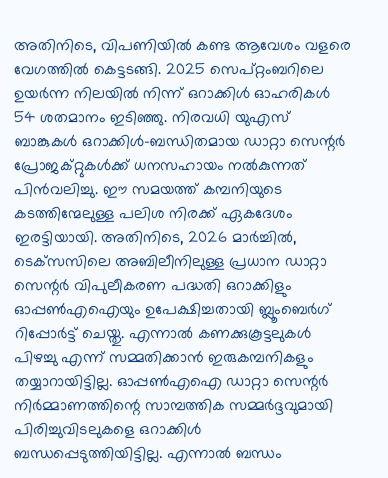അതിനിടെ, വിപണിയിൽ കണ്ട ആവേശം വളരെ വേഗത്തിൽ കെട്ടടങ്ങി. 2025 സെപ്റ്റംബറിലെ ഉയർന്ന നിലയിൽ നിന്ന് ഒറാക്കിൾ ഓഹരികൾ 54 ശതമാനം ഇടിഞ്ഞു. നിരവധി യുഎസ് ബാങ്കുകൾ ഒറാക്കിൾ-ബന്ധിതമായ ഡാറ്റാ സെന്റർ പ്രോജക്റ്റുകൾക്ക് ധനസഹായം നൽകുന്നത് പിൻവലിച്ചു. ഈ സമയത്ത് കമ്പനിയുടെ കടത്തിന്മേലുള്ള പലിശ നിരക്ക് ഏകദേശം ഇരട്ടിയായി. അതിനിടെ, 2026 മാർച്ചിൽ, ടെക്‌സസിലെ അബിലീനിലുള്ള പ്രധാന ഡാറ്റാ സെന്റർ വിപുലീകരണ പദ്ധതി ഒറാക്കിളും ഓപ്പൺഎഐയും ഉപേക്ഷിച്ചതായി ബ്ലൂംബെർഗ് റിപ്പോർട്ട് ചെയ്തു. എന്നാൽ കണക്കുകൂട്ടലുകൾ പിഴച്ചു എന്ന് സമ്മതിക്കാൻ ഇരുകമ്പനികളും തയ്യാറായിട്ടില്ല. ഓപ്പൺഎഐ ഡാറ്റാ സെന്റർ നിർമ്മാണത്തിന്റെ സാമ്പത്തിക സമ്മർദ്ദവുമായി പിരിച്ചുവിടലുകളെ ഒറാക്കിൾ ബന്ധപ്പെടുത്തിയിട്ടില്ല. എന്നാൽ ബന്ധം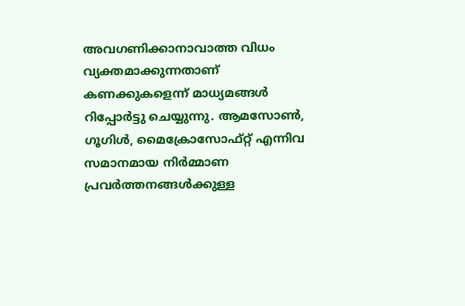അവഗണിക്കാനാവാത്ത വിധം വ്യക്തമാക്കുന്നതാണ് കണക്കുകളെന്ന് മാധ്യമങ്ങൾ റിപ്പോർട്ടു ചെയ്യുന്നു. ആമസോൺ, ഗൂഗിൾ, മൈക്രോസോഫ്റ്റ് എന്നിവ സമാനമായ നിർമ്മാണ പ്രവർത്തനങ്ങൾക്കുള്ള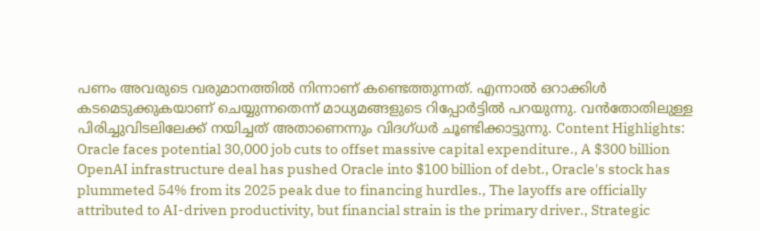പണം അവരുടെ വരുമാനത്തിൽ നിന്നാണ് കണ്ടെത്തുന്നത്. എന്നാൽ ഒറാക്കിൾ കടമെടുക്കുകയാണ് ചെയ്യുന്നതെന്ന് മാധ്യമങ്ങളുടെ റിപ്പോർട്ടിൽ പറയുന്നു. വൻതോതിലുള്ള പിരിച്ചുവിടലിലേക്ക് നയിച്ചത് അതാണെന്നും വിദഗ്ധർ ചൂണ്ടിക്കാട്ടുന്നു. Content Highlights: Oracle faces potential 30,000 job cuts to offset massive capital expenditure., A $300 billion OpenAI infrastructure deal has pushed Oracle into $100 billion of debt., Oracle's stock has plummeted 54% from its 2025 peak due to financing hurdles., The layoffs are officially attributed to AI-driven productivity, but financial strain is the primary driver., Strategic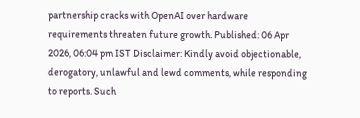partnership cracks with OpenAI over hardware requirements threaten future growth. Published: 06 Apr 2026, 06:04 pm IST Disclaimer: Kindly avoid objectionable, derogatory, unlawful and lewd comments, while responding to reports. Such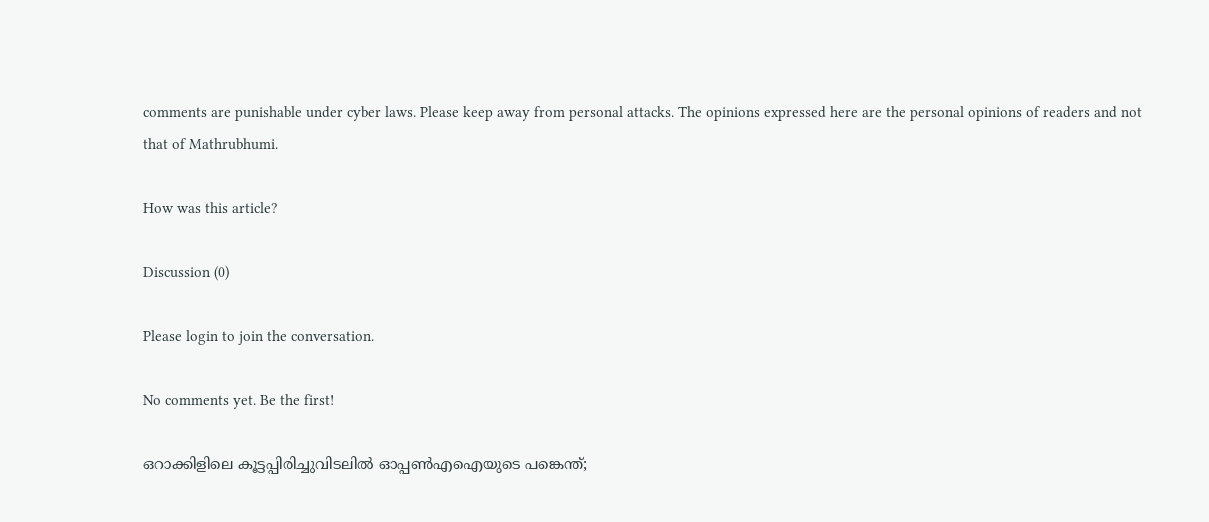comments are punishable under cyber laws. Please keep away from personal attacks. The opinions expressed here are the personal opinions of readers and not that of Mathrubhumi.

How was this article?

Discussion (0)

Please login to join the conversation.

No comments yet. Be the first!

ഒറാക്കിളിലെ കൂട്ടപ്പിരിച്ചുവിടലിൽ ഓപ്പൺഎഐയുടെ പങ്കെന്ത്;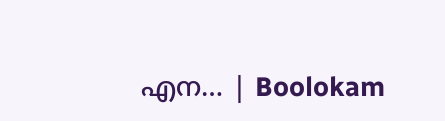എന… | Boolokam